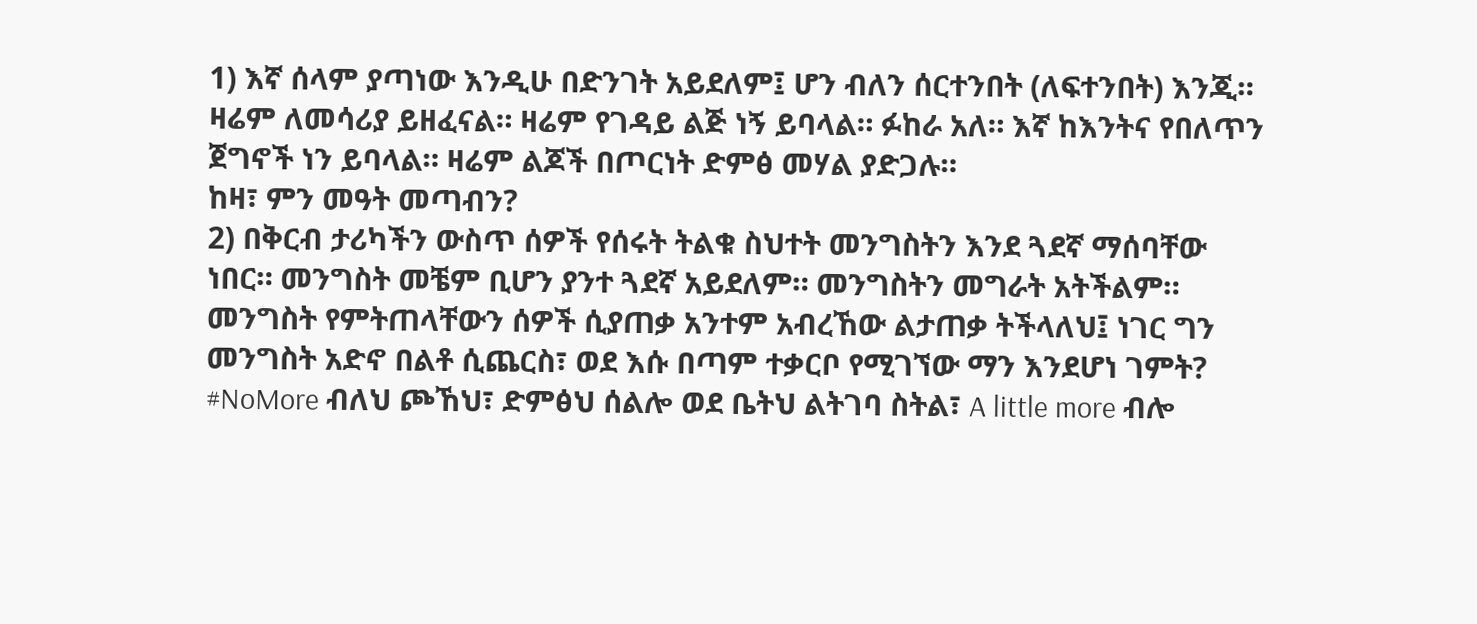1) እኛ ሰላም ያጣነው እንዲሁ በድንገት አይደለም፤ ሆን ብለን ሰርተንበት (ለፍተንበት) እንጂ። ዛሬም ለመሳሪያ ይዘፈናል። ዛሬም የገዳይ ልጅ ነኝ ይባላል። ፉከራ አለ። እኛ ከእንትና የበለጥን ጀግኖች ነን ይባላል። ዛሬም ልጆች በጦርነት ድምፅ መሃል ያድጋሉ።
ከዛ፣ ምን መዓት መጣብን?
2) በቅርብ ታሪካችን ውስጥ ሰዎች የሰሩት ትልቁ ስህተት መንግስትን እንደ ጓደኛ ማሰባቸው ነበር። መንግስት መቼም ቢሆን ያንተ ጓደኛ አይደለም። መንግስትን መግራት አትችልም። መንግስት የምትጠላቸውን ሰዎች ሲያጠቃ አንተም አብረኸው ልታጠቃ ትችላለህ፤ ነገር ግን መንግስት አድኖ በልቶ ሲጨርስ፣ ወደ እሱ በጣም ተቃርቦ የሚገኘው ማን እንደሆነ ገምት?
#NoMore ብለህ ጮኸህ፣ ድምፅህ ሰልሎ ወደ ቤትህ ልትገባ ስትል፣ A little more ብሎ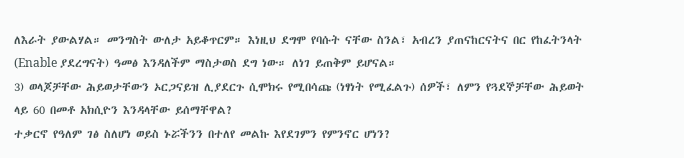ለእራት ያውልሃል። መንግስት ውለታ አይቆጥርም። እነዚህ ደግሞ የባሱት ናቸው ስንል፣ አብረን ያጠናከርናትና በር የከፈትንላት (Enable ያደረግናት) ዓመፅ እንዳለችም ማስታወስ ደግ ነው። ለነገ ይጠቅም ይሆናል።
3) ወላጆቻቸው ሕይወታቸውን ኦርጋናይዝ ሊያደርጉ ሲሞክሩ የሚበሳጩ (ነፃነት የሚፈልጉ) ሰዎች፣ ለምን የጓደኞቻቸው ሕይወት ላይ 60 በመቶ አክሲዮን እንዳላቸው ይሰማቸዋል?
ተቃርኖ የዓለም ገፅ ስለሆነ ወይስ ኑሯችንን በተለየ መልኩ እየደገምን የምንኖር ሆነን?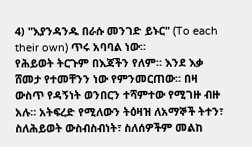4) "እያንዳንዱ በራሱ መንገድ ይኑር" (To each their own) ጥሩ አባባል ነው።
የሕይወት ትርጉም በእጃችን የለም። እንደ እቃ ሸመታ የተመቸንን ነው የምንመርጠው። በዛ ውስጥ የዳኝነት ወንበርን ተሻምተው የሚገዙ ብዙ አሉ። አትፍረድ የሚለውን ትዕዛዝ ለአማኞች ትተን፣ ስለሕይወት ውስብስብነት፣ ስለሰዎችም መልከ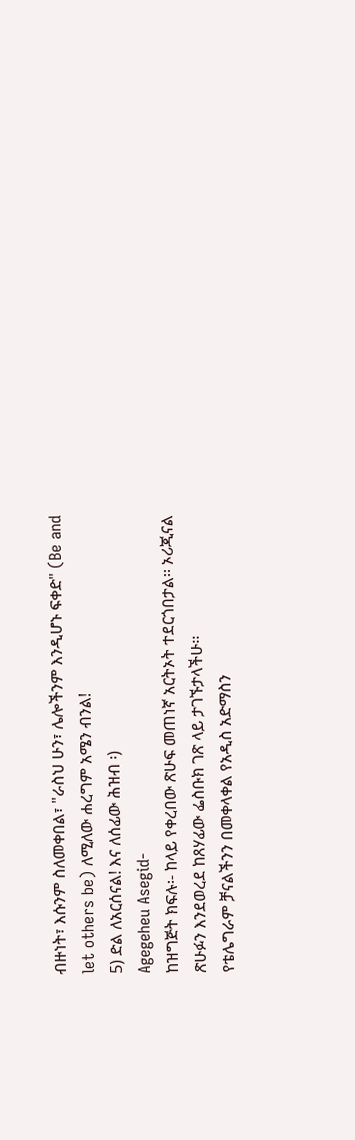ብዙነት፣ እሱንም ስለመቀበል፣ "ራስህ ሁን፣ ሌሎችንም እንዲሆኑ ፍቀድ" (Be and let others be) ለሚለው ሐረግም አሜን ብንል!
5) ድል ለአርሰናል! እና ለሰፊው ሕዝብ ፡)
Agegeheu Asegid-
ከዝግጅት ክፍሉ፡- ከላይ የቀረበው ጽሁፍ መጠነኛ አርትኦት ተደርጎበታል፡፡ ኦሪጂናል ጽሁፉን እንደወረደ ከጸሃፊው ፌስቡክ ገጽ ላይ ታገኙታላችሁ፡፡
የቴሌግራም ቻናልችንን በመቀላቀል የአዲስ አድማስን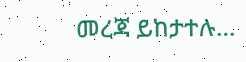መረጃ ይከታተሉ…